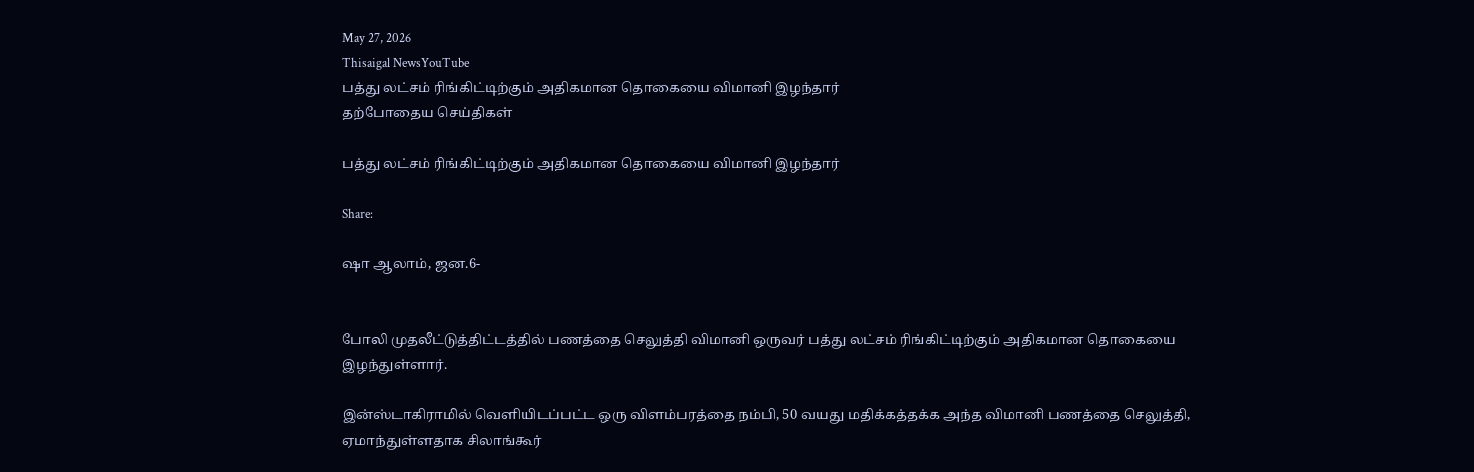May 27, 2026
Thisaigal NewsYouTube
பத்து லட்சம் ரிங்கிட்டிற்கும் அதிகமான தொகையை விமானி இழந்தார்
தற்போதைய செய்திகள்

பத்து லட்சம் ரிங்கிட்டிற்கும் அதிகமான தொகையை விமானி இழந்தார்

Share:

ஷா ஆலாம், ஜன.6-


போலி முதலீட்டுத்திட்டத்தில் பணத்தை செலுத்தி விமானி ஒருவர் பத்து லட்சம் ரிங்கிட்டிற்கும் அதிகமான தொகையை இழந்துள்ளார்.

இன்ஸ்டாகிராமில் வெளியிடப்பட்ட ஒரு விளம்பரத்தை நம்பி, 50 வயது மதிக்கத்தக்க அந்த விமானி பணத்தை செலுத்தி, ஏமாந்துள்ளதாக சிலாங்கூர்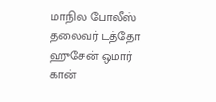மாநில போலீஸ் தலைவர் டத்தோ ஹுசேன் ஒமார் கான்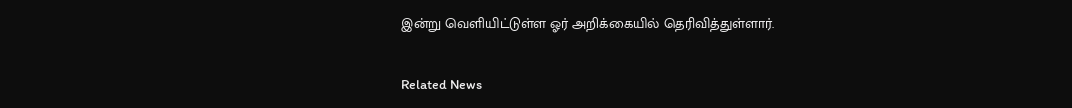இன்று வெளியிட்டுள்ள ஓர் அறிக்கையில் தெரிவித்துள்ளார்.

Related News